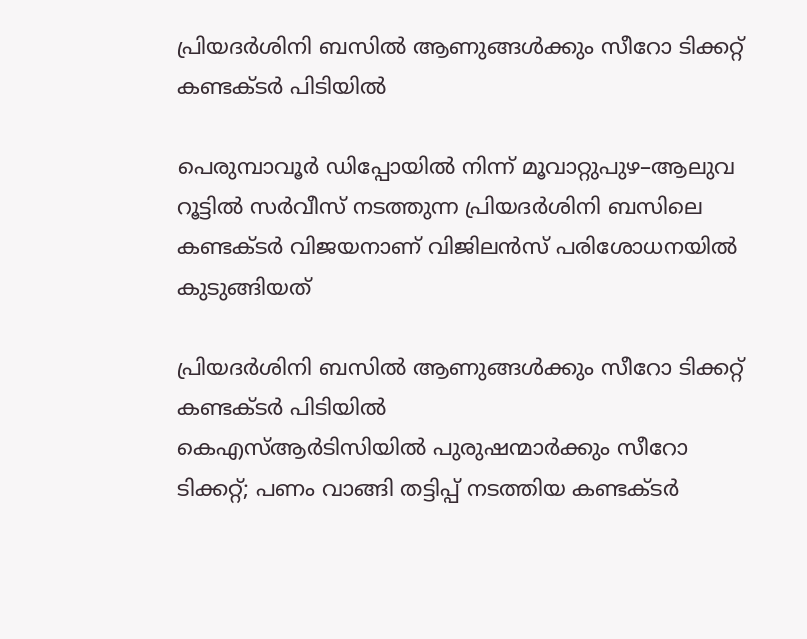പ്രിയദർശിനി ബസിൽ ആണുങ്ങൾക്കും സീറോ ടിക്കറ്റ് കണ്ടക്ടർ പിടിയിൽ

പെരുമ്പാവൂർ ഡിപ്പോയിൽ നിന്ന് മൂവാറ്റുപുഴ–ആലുവ റൂട്ടിൽ സർവീസ് നടത്തുന്ന പ്രിയദർശിനി ബസിലെ കണ്ടക്ടർ വിജയനാണ് വിജിലൻസ് പരിശോധനയിൽ കുടുങ്ങിയത്

പ്രിയദർശിനി ബസിൽ ആണുങ്ങൾക്കും സീറോ ടിക്കറ്റ് കണ്ടക്ടർ പിടിയിൽ
കെഎസ്ആർടിസിയിൽ പുരുഷന്മാർക്കും സീറോ ടിക്കറ്റ്; പണം വാങ്ങി തട്ടിപ്പ് നടത്തിയ കണ്ടക്ടർ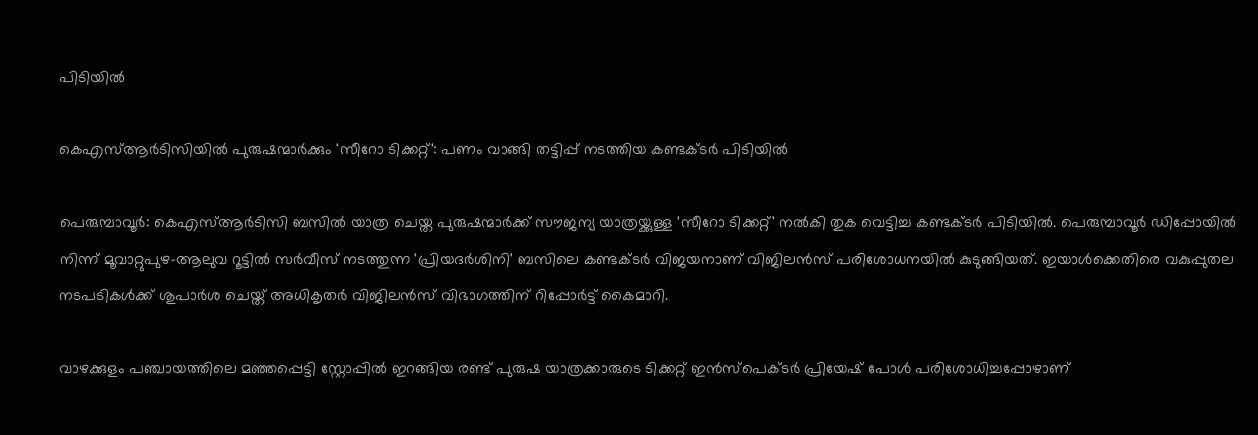പിടിയിൽ

കെഎസ്ആർടിസിയിൽ പുരുഷന്മാർക്കും 'സീറോ ടിക്കറ്റ്': പണം വാങ്ങി തട്ടിപ്പ് നടത്തിയ കണ്ടക്ടർ പിടിയിൽ

പെരുമ്പാവൂർ: കെഎസ്ആർടിസി ബസിൽ യാത്ര ചെയ്ത പുരുഷന്മാർക്ക് സൗജന്യ യാത്രയ്ക്കുള്ള 'സീറോ ടിക്കറ്റ്' നൽകി തുക വെട്ടിച്ച കണ്ടക്ടർ പിടിയിൽ. പെരുമ്പാവൂർ ഡിപ്പോയിൽ നിന്ന് മൂവാറ്റുപുഴ–ആലുവ റൂട്ടിൽ സർവീസ് നടത്തുന്ന 'പ്രിയദർശിനി' ബസിലെ കണ്ടക്ടർ വിജയനാണ് വിജിലൻസ് പരിശോധനയിൽ കുടുങ്ങിയത്. ഇയാൾക്കെതിരെ വകുപ്പുതല നടപടികൾക്ക് ശുപാർശ ചെയ്ത് അധികൃതർ വിജിലൻസ് വിഭാഗത്തിന് റിപ്പോർട്ട് കൈമാറി.

വാഴക്കുളം പഞ്ചായത്തിലെ മഞ്ഞപ്പെട്ടി സ്റ്റോപ്പിൽ ഇറങ്ങിയ രണ്ട് പുരുഷ യാത്രക്കാരുടെ ടിക്കറ്റ് ഇൻസ്പെക്ടർ പ്രിയേഷ് പോൾ പരിശോധിച്ചപ്പോഴാണ്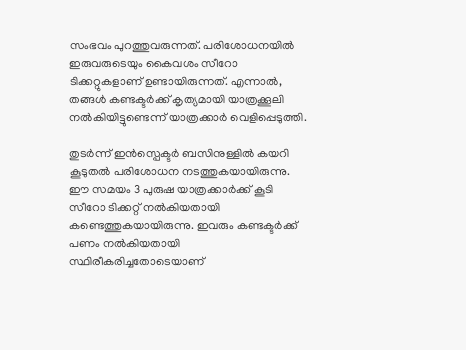സംഭവം പുറത്തുവരുന്നത്. പരിശോധനയിൽ ഇരുവരുടെയും കൈവശം സീറോ ടിക്കറ്റുകളാണ് ഉണ്ടായിരുന്നത്. എന്നാൽ, തങ്ങൾ കണ്ടക്ടർക്ക് കൃത്യമായി യാത്രക്കൂലി നൽകിയിട്ടുണ്ടെന്ന് യാത്രക്കാർ വെളിപ്പെടുത്തി.

തുടർന്ന് ഇൻസ്പെക്ടർ ബസിനുള്ളിൽ കയറി കൂടുതൽ പരിശോധന നടത്തുകയായിരുന്നു. ഈ സമയം 3 പുരുഷ യാത്രക്കാർക്ക് കൂടി സീറോ ടിക്കറ്റ് നൽകിയതായി കണ്ടെത്തുകയായിരുന്നു. ഇവരും കണ്ടക്ടർക്ക് പണം നൽകിയതായി സ്ഥിരീകരിച്ചതോടെയാണ്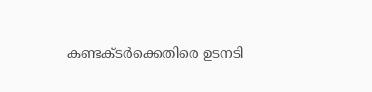കണ്ടക്ടർക്കെതിരെ ഉടനടി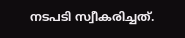നടപടി സ്വീകരിച്ചത്.